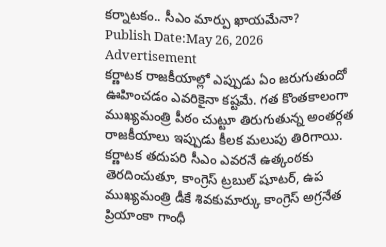కర్నాటకం.. సీఎం మార్పు ఖాయమేనా?
Publish Date:May 26, 2026
Advertisement
కర్ణాటక రాజకీయాల్లో ఎప్పుడు ఏం జరుగుతుందో ఊహించడం ఎవరికైనా కష్టమే. గత కొంతకాలంగా ముఖ్యమంత్రి పీఠం చుట్టూ తిరుగుతున్న అంతర్గత రాజకీయాలు ఇప్పుడు కీలక మలుపు తిరిగాయి. కర్ణాటక తదుపరి సీఎం ఎవరనే ఉత్కంఠకు తెరదించుతూ, కాంగ్రెస్ ట్రబుల్ షూటర్, ఉప ముఖ్యమంత్రి డీకే శివకుమార్కు కాంగ్రెస్ అగ్రనేత ప్రియాంకా గాంధీ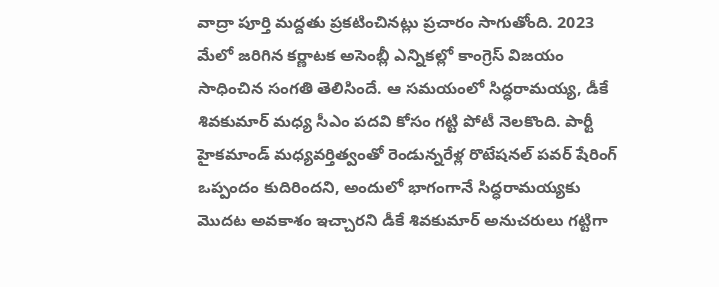వాద్రా పూర్తి మద్దతు ప్రకటించినట్లు ప్రచారం సాగుతోంది. 2023 మేలో జరిగిన కర్ణాటక అసెంబ్లీ ఎన్నికల్లో కాంగ్రెస్ విజయం సాధించిన సంగతి తెలిసిందే. ఆ సమయంలో సిద్ధరామయ్య, డీకే శివకుమార్ మధ్య సీఎం పదవి కోసం గట్టి పోటీ నెలకొంది. పార్టీ హైకమాండ్ మధ్యవర్తిత్వంతో రెండున్నరేళ్ల రొటేషనల్ పవర్ షేరింగ్ ఒప్పందం కుదిరిందని, అందులో భాగంగానే సిద్ధరామయ్యకు మొదట అవకాశం ఇచ్చారని డీకే శివకుమార్ అనుచరులు గట్టిగా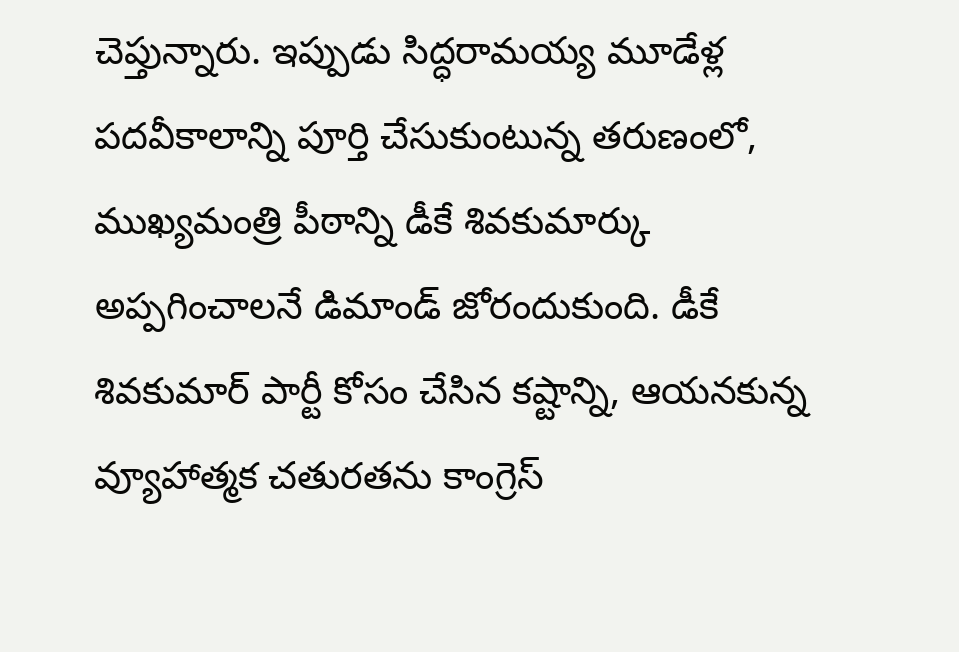చెప్తున్నారు. ఇప్పుడు సిద్ధరామయ్య మూడేళ్ల పదవీకాలాన్ని పూర్తి చేసుకుంటున్న తరుణంలో, ముఖ్యమంత్రి పీఠాన్ని డీకే శివకుమార్కు అప్పగించాలనే డిమాండ్ జోరందుకుంది. డీకే శివకుమార్ పార్టీ కోసం చేసిన కష్టాన్ని, ఆయనకున్న వ్యూహాత్మక చతురతను కాంగ్రెస్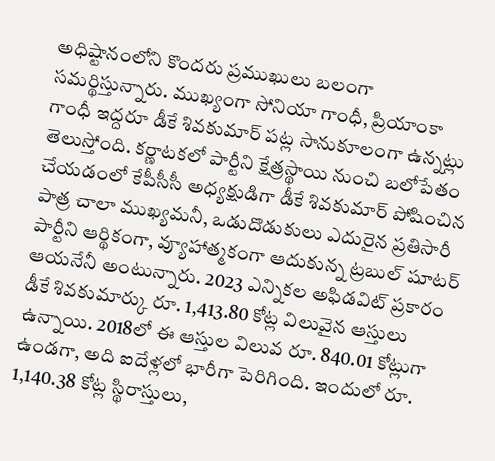అధిష్టానంలోని కొందరు ప్రముఖులు బలంగా సమర్థిస్తున్నారు. ముఖ్యంగా సోనియా గాంధీ, ప్రియాంకా గాంధీ ఇద్దరూ డీకే శివకుమార్ పట్ల సానుకూలంగా ఉన్నట్లు తెలుస్తోంది. కర్ణాటకలో పార్టీని క్షేత్రస్థాయి నుంచి బలోపేతం చేయడంలో కేపీసీసీ అధ్యక్షుడిగా డీకే శివకుమార్ పోషించిన పాత్ర చాలా ముఖ్యమనీ, ఒడుదొడుకులు ఎదురైన ప్రతిసారీ పార్టీని ఆర్థికంగా, వ్యూహాత్మకంగా ఆదుకున్న ట్రబుల్ షూటర్ ఆయనేనీ అంటున్నారు. 2023 ఎన్నికల అఫిడవిట్ ప్రకారం డీకే శివకుమార్కు రూ. 1,413.80 కోట్ల విలువైన ఆస్తులు ఉన్నాయి. 2018లో ఈ ఆస్తుల విలువ రూ. 840.01 కోట్లుగా ఉండగా, అది ఐదేళ్లలో భారీగా పెరిగింది. ఇందులో రూ. 1,140.38 కోట్ల స్థిరాస్తులు,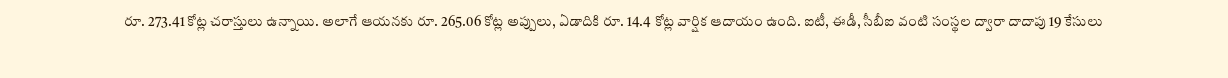రూ. 273.41 కోట్ల చరాస్తులు ఉన్నాయి. అలాగే ఆయనకు రూ. 265.06 కోట్ల అప్పులు, ఏడాదికి రూ. 14.4 కోట్ల వార్షిక ఆదాయం ఉంది. ఐటీ, ఈడీ, సీబీఐ వంటి సంస్థల ద్వారా దాదాపు 19 కేసులు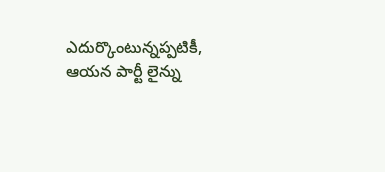ఎదుర్కొంటున్నప్పటికీ, ఆయన పార్టీ లైన్ను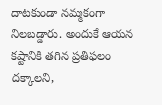దాటకుండా నమ్మకంగా నిలబడ్డారు. అందుకే ఆయన కష్టానికి తగిన ప్రతిఫలం దక్కాలని,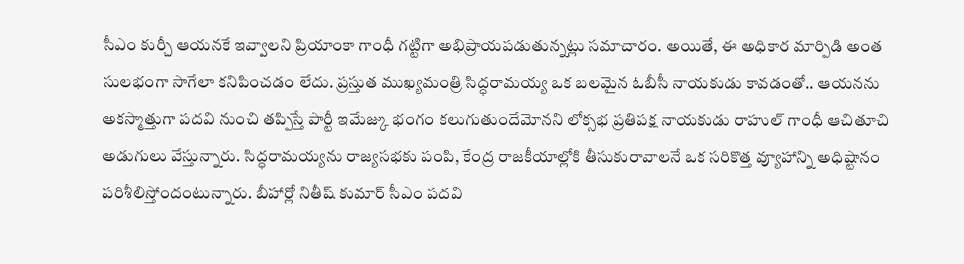సీఎం కుర్చీ ఆయనకే ఇవ్వాలని ప్రియాంకా గాంధీ గట్టిగా అభిప్రాయపడుతున్నట్లు సమాచారం. అయితే, ఈ అధికార మార్పిడి అంత సులభంగా సాగేలా కనిపించడం లేదు. ప్రస్తుత ముఖ్యమంత్రి సిద్ధరామయ్య ఒక బలమైన ఓబీసీ నాయకుడు కావడంతో.. ఆయనను అకస్మాత్తుగా పదవి నుంచి తప్పిస్తే పార్టీ ఇమేజ్కు భంగం కలుగుతుందేమోనని లోక్సభ ప్రతిపక్ష నాయకుడు రాహుల్ గాంధీ ఆచితూచి అడుగులు వేస్తున్నారు. సిద్ధరామయ్యను రాజ్యసభకు పంపి, కేంద్ర రాజకీయాల్లోకి తీసుకురావాలనే ఒక సరికొత్త వ్యూహాన్ని అధిష్టానం పరిశీలిస్తోందంటున్నారు. బీహార్లో నితీష్ కుమార్ సీఎం పదవి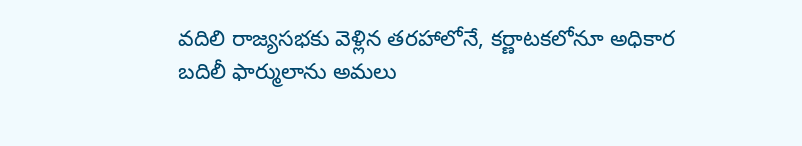వదిలి రాజ్యసభకు వెళ్లిన తరహాలోనే, కర్ణాటకలోనూ అధికార బదిలీ ఫార్ములాను అమలు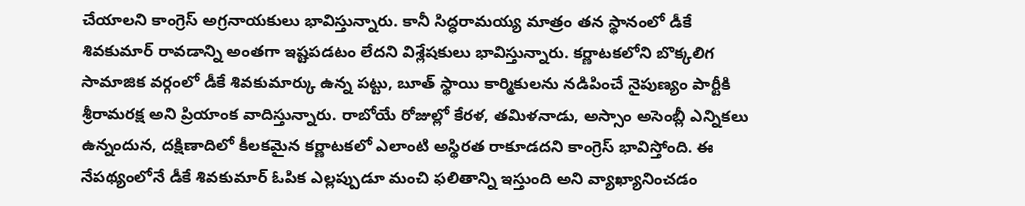చేయాలని కాంగ్రెస్ అగ్రనాయకులు భావిస్తున్నారు. కానీ సిద్ధరామయ్య మాత్రం తన స్థానంలో డీకే శివకుమార్ రావడాన్ని అంతగా ఇష్టపడటం లేదని విశ్లేషకులు భావిస్తున్నారు. కర్ణాటకలోని బొక్కలిగ సామాజిక వర్గంలో డీకే శివకుమార్కు ఉన్న పట్టు, బూత్ స్థాయి కార్మికులను నడిపించే నైపుణ్యం పార్టీకి శ్రీరామరక్ష అని ప్రియాంక వాదిస్తున్నారు. రాబోయే రోజుల్లో కేరళ, తమిళనాడు, అస్సాం అసెంబ్లీ ఎన్నికలు ఉన్నందున, దక్షిణాదిలో కీలకమైన కర్ణాటకలో ఎలాంటి అస్థిరత రాకూడదని కాంగ్రెస్ భావిస్తోంది. ఈ నేపథ్యంలోనే డీకే శివకుమార్ ఓపిక ఎల్లప్పుడూ మంచి ఫలితాన్ని ఇస్తుంది అని వ్యాఖ్యానించడం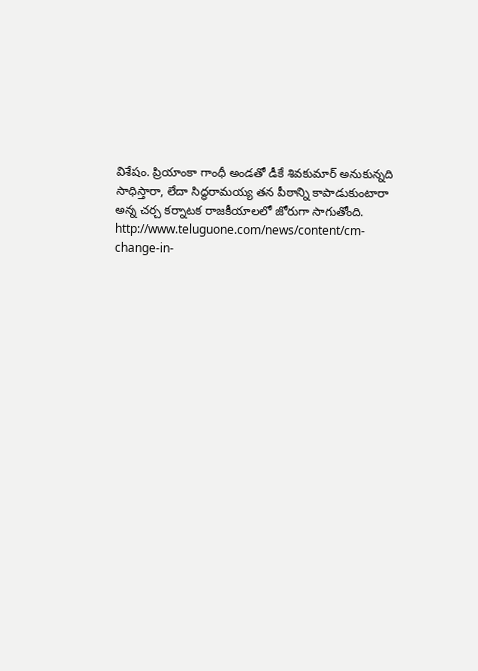విశేషం. ప్రియాంకా గాంధీ అండతో డీకే శివకుమార్ అనుకున్నది సాధిస్తారా, లేదా సిద్ధరామయ్య తన పీఠాన్ని కాపాడుకుంటారా అన్న చర్చ కర్నాటక రాజకీయాలలో జోరుగా సాగుతోంది.
http://www.teluguone.com/news/content/cm-change-in-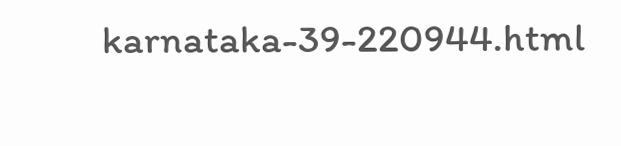karnataka-39-220944.html